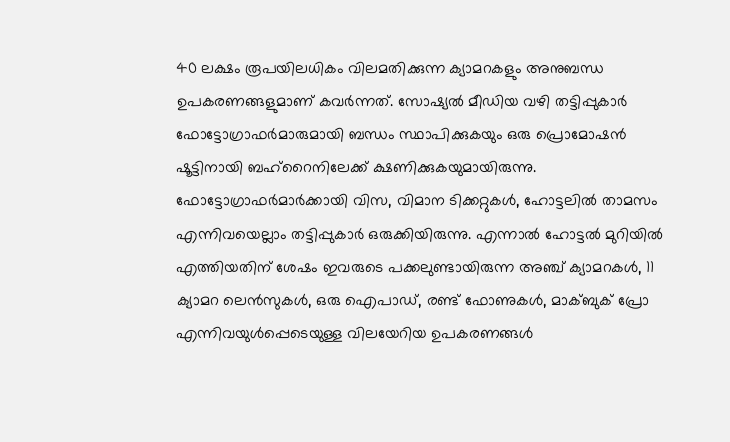40 ലക്ഷം രൂപയിലധികം വിലമതിക്കുന്ന ക്യാമറകളും അനുബന്ധ ഉപകരണങ്ങളുമാണ് കവർന്നത്. സോഷ്യൽ മീഡിയ വഴി തട്ടിപ്പുകാർ ഫോട്ടോഗ്രാഫർമാരുമായി ബന്ധം സ്ഥാപിക്കുകയും ഒരു പ്രൊമോഷൻ ഷൂട്ടിനായി ബഹ്റൈനിലേക്ക് ക്ഷണിക്കുകയുമായിരുന്നു.
ഫോട്ടോഗ്രാഫർമാർക്കായി വിസ, വിമാന ടിക്കറ്റുകൾ, ഹോട്ടലിൽ താമസം എന്നിവയെല്ലാം തട്ടിപ്പുകാർ ഒരുക്കിയിരുന്നു. എന്നാൽ ഹോട്ടൽ മുറിയിൽ എത്തിയതിന് ശേഷം ഇവരുടെ പക്കലുണ്ടായിരുന്ന അഞ്ച് ക്യാമറകൾ, 11 ക്യാമറ ലെൻസുകൾ, ഒരു ഐപാഡ്, രണ്ട് ഫോണുകൾ, മാക്ബുക് പ്രോ എന്നിവയുൾപ്പെടെയുള്ള വിലയേറിയ ഉപകരണങ്ങൾ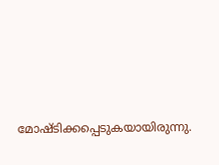മോഷ്ടിക്കപ്പെടുകയായിരുന്നു.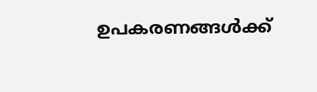ഉപകരണങ്ങൾക്ക്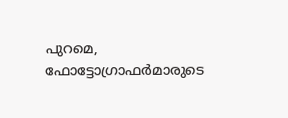പുറമെ, ഫോട്ടോഗ്രാഫർമാരുടെ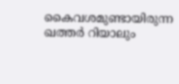കൈവശമുണ്ടായിരുന്ന ഖത്തർ റിയാലും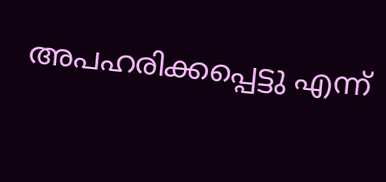അപഹരിക്കപ്പെട്ടു എന്ന്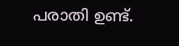പരാതി ഉണ്ട്.